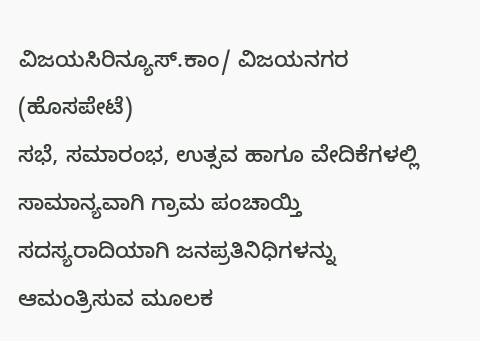ವಿಜಯಸಿರಿನ್ಯೂಸ್.ಕಾಂ/ ವಿಜಯನಗರ (ಹೊಸಪೇಟೆ)
ಸಭೆ, ಸಮಾರಂಭ, ಉತ್ಸವ ಹಾಗೂ ವೇದಿಕೆಗಳಲ್ಲಿ ಸಾಮಾನ್ಯವಾಗಿ ಗ್ರಾಮ ಪಂಚಾಯ್ತಿ ಸದಸ್ಯರಾದಿಯಾಗಿ ಜನಪ್ರತಿನಿಧಿಗಳನ್ನು ಆಮಂತ್ರಿಸುವ ಮೂಲಕ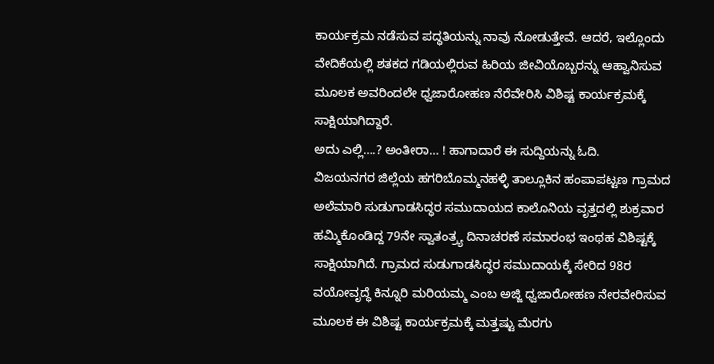ಕಾರ್ಯಕ್ರಮ ನಡೆಸುವ ಪದ್ಧತಿಯನ್ನು ನಾವು ನೋಡುತ್ತೇವೆ. ಆದರೆ, ಇಲ್ಲೊಂದು ವೇದಿಕೆಯಲ್ಲಿ ಶತಕದ ಗಡಿಯಲ್ಲಿರುವ ಹಿರಿಯ ಜೀವಿಯೊಬ್ಬರನ್ನು ಆಹ್ವಾನಿಸುವ ಮೂಲಕ ಅವರಿಂದಲೇ ಧ್ವಜಾರೋಹಣ ನೆರೆವೇರಿಸಿ ವಿಶಿಷ್ಟ ಕಾರ್ಯಕ್ರಮಕ್ಕೆ ಸಾಕ್ಷಿಯಾಗಿದ್ದಾರೆ.
ಅದು ಎಲ್ಲಿ….? ಅಂತೀರಾ… ! ಹಾಗಾದಾರೆ ಈ ಸುದ್ದಿಯನ್ನು ಓದಿ.
ವಿಜಯನಗರ ಜಿಲ್ಲೆಯ ಹಗರಿಬೊಮ್ಮನಹಳ್ಳಿ ತಾಲ್ಲೂಕಿನ ಹಂಪಾಪಟ್ಟಣ ಗ್ರಾಮದ ಅಲೆಮಾರಿ ಸುಡುಗಾಡಸಿದ್ಧರ ಸಮುದಾಯದ ಕಾಲೊನಿಯ ವೃತ್ತದಲ್ಲಿ ಶುಕ್ರವಾರ ಹಮ್ಮಿಕೊಂಡಿದ್ದ 79ನೇ ಸ್ವಾತಂತ್ರ್ಯ ದಿನಾಚರಣೆ ಸಮಾರಂಭ ಇಂಥಹ ವಿಶಿಷ್ಟಕ್ಕೆ ಸಾಕ್ಷಿಯಾಗಿದೆ. ಗ್ರಾಮದ ಸುಡುಗಾಡಸಿದ್ಧರ ಸಮುದಾಯಕ್ಕೆ ಸೇರಿದ 98ರ ವಯೋವೃದ್ಧೆ ಕಿನ್ನೂರಿ ಮರಿಯಮ್ಮ ಎಂಬ ಅಜ್ಜಿ ಧ್ವಜಾರೋಹಣ ನೇರವೇರಿಸುವ ಮೂಲಕ ಈ ವಿಶಿಷ್ಟ ಕಾರ್ಯಕ್ರಮಕ್ಕೆ ಮತ್ತಷ್ಟು ಮೆರಗು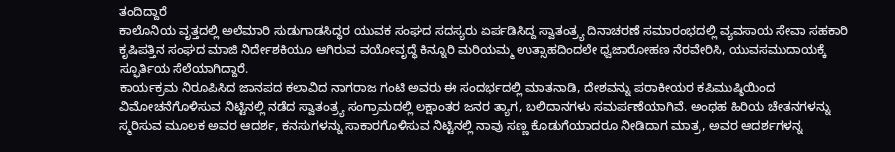ತಂದಿದ್ದಾರೆ
ಕಾಲೊನಿಯ ವೃತ್ತದಲ್ಲಿ ಅಲೆಮಾರಿ ಸುಡುಗಾಡಸಿದ್ಧರ ಯುವಕ ಸಂಘದ ಸದಸ್ಯರು ಏರ್ಪಡಿಸಿದ್ದ ಸ್ವಾತಂತ್ರ್ಯ ದಿನಾಚರಣೆ ಸಮಾರಂಭದಲ್ಲಿ ವ್ಯವಸಾಯ ಸೇವಾ ಸಹಕಾರಿ ಕೃಷಿಪತ್ತಿನ ಸಂಘದ ಮಾಜಿ ನಿರ್ದೇಶಕಿಯೂ ಆಗಿರುವ ವಯೋವೃದ್ಧೆ ಕಿನ್ನೂರಿ ಮರಿಯಮ್ಮ ಉತ್ಸಾಹದಿಂದಲೇ ಧ್ವಜಾರೋಹಣ ನೆರವೇರಿಸಿ, ಯುವಸಮುದಾಯಕ್ಕೆ ಸ್ಫೂರ್ತಿಯ ಸೆಲೆಯಾಗಿದ್ದಾರೆ.
ಕಾರ್ಯಕ್ರಮ ನಿರೂಪಿಸಿದ ಜಾನಪದ ಕಲಾವಿದ ನಾಗರಾಜ ಗಂಟಿ ಅವರು ಈ ಸಂದರ್ಭದಲ್ಲಿ ಮಾತನಾಡಿ, ದೇಶವನ್ನು ಪರಾಕೀಯರ ಕಪಿಮುಷ್ಠಿಯಿಂದ ವಿಮೋಚನೆಗೊಳಿಸುವ ನಿಟ್ಟಿನಲ್ಲಿ ನಡೆದ ಸ್ವಾತಂತ್ರ್ಯ ಸಂಗ್ರಾಮದಲ್ಲಿ ಲಕ್ಷಾಂತರ ಜನರ ತ್ಯಾಗ, ಬಲಿದಾನಗಳು ಸಮರ್ಪಣೆಯಾಗಿವೆ. ಅಂಥಹ ಹಿರಿಯ ಚೇತನಗಳನ್ನು ಸ್ಮರಿಸುವ ಮೂಲಕ ಅವರ ಆದರ್ಶ, ಕನಸುಗಳನ್ನು ಸಾಕಾರಗೊಳಿಸುವ ನಿಟ್ಟಿನಲ್ಲಿ ನಾವು ಸಣ್ಣ ಕೊಡುಗೆಯಾದರೂ ನೀಡಿದಾಗ ಮಾತ್ರ, ಅವರ ಆದರ್ಶಗಳನ್ನ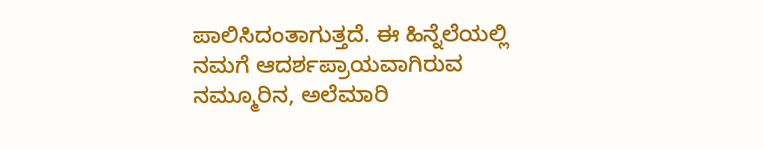ಪಾಲಿಸಿದಂತಾಗುತ್ತದೆ. ಈ ಹಿನ್ನೆಲೆಯಲ್ಲಿ ನಮಗೆ ಆದರ್ಶಪ್ರಾಯವಾಗಿರುವ ನಮ್ಮೂರಿನ, ಅಲೆಮಾರಿ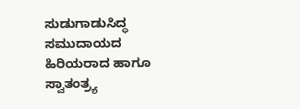ಸುಡುಗಾಡುಸಿದ್ಧ ಸಮುದಾಯದ ಹಿರಿಯರಾದ ಹಾಗೂ ಸ್ವಾತಂತ್ರ್ಯ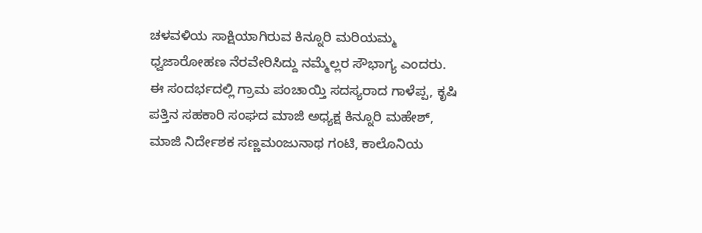ಚಳವಳಿಯ ಸಾಕ್ಷಿಯಾಗಿರುವ ಕಿನ್ನೂರಿ ಮರಿಯಮ್ಮ ಧ್ವಜಾರೋಹಣ ನೆರವೇರಿಸಿದ್ದು ನಮ್ಮೆಲ್ಲರ ಸೌಭಾಗ್ಯ ಎಂದರು.
ಈ ಸಂದರ್ಭದಲ್ಲಿ ಗ್ರಾಮ ಪಂಚಾಯ್ತಿ ಸದಸ್ಯರಾದ ಗಾಳೆಪ್ಪ, ಕೃಷಿ ಪತ್ತಿನ ಸಹಕಾರಿ ಸಂಘದ ಮಾಜಿ ಅಧ್ಯಕ್ಷ ಕಿನ್ನೂರಿ ಮಹೇಶ್, ಮಾಜಿ ನಿರ್ದೇಶಕ ಸಣ್ಣಮಂಜುನಾಥ ಗಂಟಿ, ಕಾಲೊನಿಯ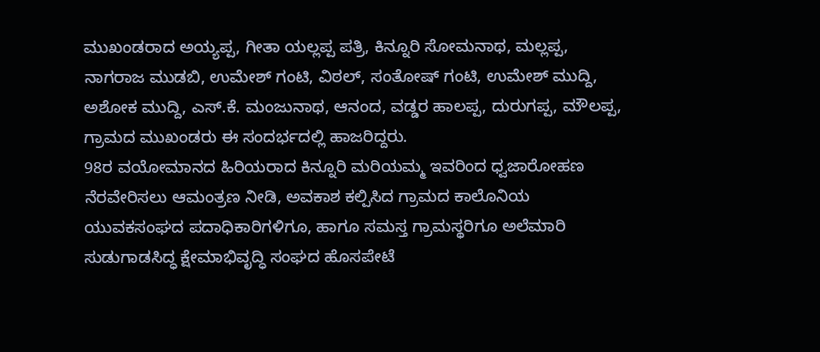ಮುಖಂಡರಾದ ಅಯ್ಯಪ್ಪ, ಗೀತಾ ಯಲ್ಲಪ್ಪ ಪತ್ರಿ, ಕಿನ್ನೂರಿ ಸೋಮನಾಥ, ಮಲ್ಲಪ್ಪ, ನಾಗರಾಜ ಮುಡಬಿ, ಉಮೇಶ್ ಗಂಟಿ, ವಿಠಲ್, ಸಂತೋಷ್ ಗಂಟಿ, ಉಮೇಶ್ ಮುದ್ದಿ, ಅಶೋಕ ಮುದ್ದಿ, ಎಸ್.ಕೆ. ಮಂಜುನಾಥ, ಆನಂದ, ವಡ್ಡರ ಹಾಲಪ್ಪ, ದುರುಗಪ್ಪ, ಮೌಲಪ್ಪ, ಗ್ರಾಮದ ಮುಖಂಡರು ಈ ಸಂದರ್ಭದಲ್ಲಿ ಹಾಜರಿದ್ದರು.
98ರ ವಯೋಮಾನದ ಹಿರಿಯರಾದ ಕಿನ್ನೂರಿ ಮರಿಯಮ್ಮ ಇವರಿಂದ ಧ್ವಜಾರೋಹಣ ನೆರವೇರಿಸಲು ಆಮಂತ್ರಣ ನೀಡಿ, ಅವಕಾಶ ಕಲ್ಪಿಸಿದ ಗ್ರಾಮದ ಕಾಲೊನಿಯ ಯುವಕಸಂಘದ ಪದಾಧಿಕಾರಿಗಳಿಗೂ, ಹಾಗೂ ಸಮಸ್ತ ಗ್ರಾಮಸ್ಥರಿಗೂ ಅಲೆಮಾರಿ ಸುಡುಗಾಡಸಿದ್ಧ ಕ್ಷೇಮಾಭಿವೃದ್ಧಿ ಸಂಘದ ಹೊಸಪೇಟೆ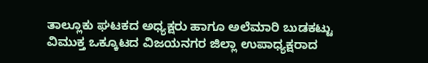ತಾಲ್ಲೂಕು ಘಟಕದ ಅಧ್ಯಕ್ಷರು ಹಾಗೂ ಅಲೆಮಾರಿ ಬುಡಕಟ್ಟು ವಿಮುಕ್ತ ಒಕ್ಕೂಟದ ವಿಜಯನಗರ ಜಿಲ್ಲಾ ಉಪಾಧ್ಯಕ್ಷರಾದ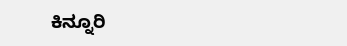ಕಿನ್ನೂರಿ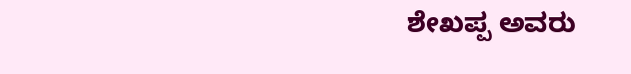ಶೇಖಪ್ಪ ಅವರು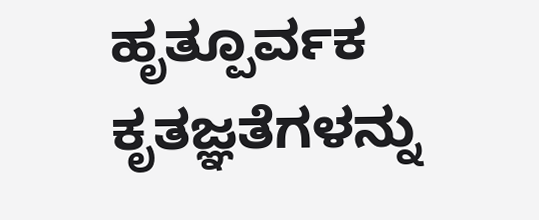ಹೃತ್ಪೂರ್ವಕ ಕೃತಜ್ಞತೆಗಳನ್ನು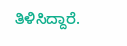ತಿಳಿಸಿದ್ದಾರೆ.